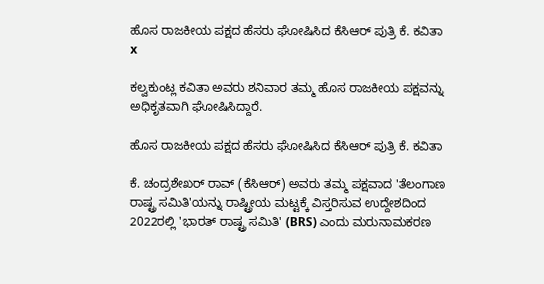ಹೊಸ ರಾಜಕೀಯ ಪಕ್ಷದ ಹೆಸರು ಘೋಷಿಸಿದ ಕೆಸಿಆರ್ ಪುತ್ರಿ ಕೆ. ಕವಿತಾ
x

ಕಲ್ವಕುಂಟ್ಲ ಕವಿತಾ ಅವರು ಶನಿವಾರ ತಮ್ಮ ಹೊಸ ರಾಜಕೀಯ ಪಕ್ಷವನ್ನು ಅಧಿಕೃತವಾಗಿ ಘೋಷಿಸಿದ್ದಾರೆ.

ಹೊಸ ರಾಜಕೀಯ ಪಕ್ಷದ ಹೆಸರು ಘೋಷಿಸಿದ ಕೆಸಿಆರ್ ಪುತ್ರಿ ಕೆ. ಕವಿತಾ

ಕೆ. ಚಂದ್ರಶೇಖರ್ ರಾವ್ (ಕೆಸಿಆರ್) ಅವರು ತಮ್ಮ ಪಕ್ಷವಾದ 'ತೆಲಂಗಾಣ ರಾಷ್ಟ್ರ ಸಮಿತಿ'ಯನ್ನು ರಾಷ್ಟ್ರೀಯ ಮಟ್ಟಕ್ಕೆ ವಿಸ್ತರಿಸುವ ಉದ್ದೇಶದಿಂದ 2022ರಲ್ಲಿ 'ಭಾರತ್ ರಾಷ್ಟ್ರ ಸಮಿತಿ' (BRS) ಎಂದು ಮರುನಾಮಕರಣ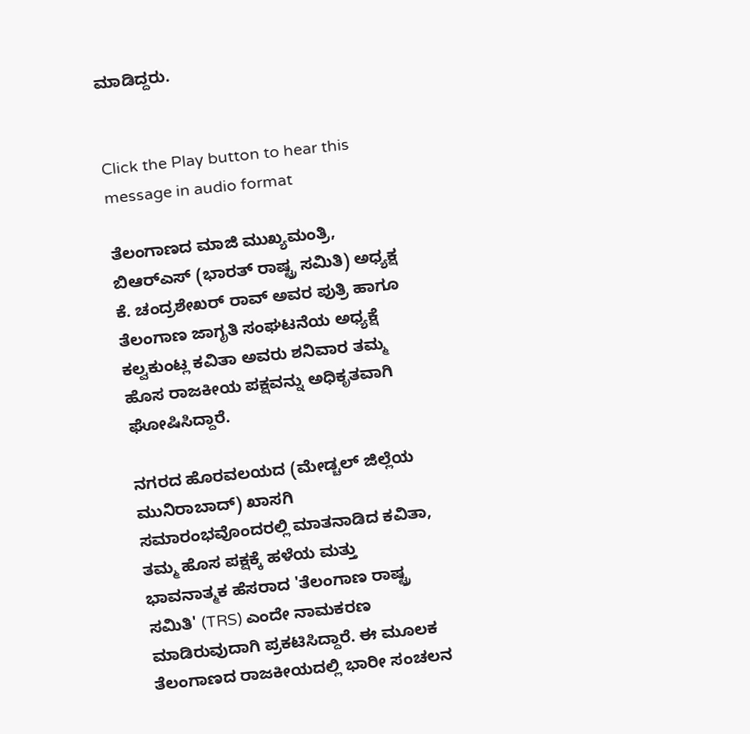ಮಾಡಿದ್ದರು.


Click the Play button to hear this message in audio format

ತೆಲಂಗಾಣದ ಮಾಜಿ ಮುಖ್ಯಮಂತ್ರಿ, ಬಿಆರ್‌ಎಸ್ (ಭಾರತ್ ರಾಷ್ಟ್ರ ಸಮಿತಿ) ಅಧ್ಯಕ್ಷ ಕೆ. ಚಂದ್ರಶೇಖರ್ ರಾವ್ ಅವರ ಪುತ್ರಿ ಹಾಗೂ ತೆಲಂಗಾಣ ಜಾಗೃತಿ ಸಂಘಟನೆಯ ಅಧ್ಯಕ್ಷೆ ಕಲ್ವಕುಂಟ್ಲ ಕವಿತಾ ಅವರು ಶನಿವಾರ ತಮ್ಮ ಹೊಸ ರಾಜಕೀಯ ಪಕ್ಷವನ್ನು ಅಧಿಕೃತವಾಗಿ ಘೋಷಿಸಿದ್ದಾರೆ.

ನಗರದ ಹೊರವಲಯದ (ಮೇಡ್ಚಲ್ ಜಿಲ್ಲೆಯ ಮುನಿರಾಬಾದ್) ಖಾಸಗಿ ಸಮಾರಂಭವೊಂದರಲ್ಲಿ ಮಾತನಾಡಿದ ಕವಿತಾ, ತಮ್ಮ ಹೊಸ ಪಕ್ಷಕ್ಕೆ ಹಳೆಯ ಮತ್ತು ಭಾವನಾತ್ಮಕ ಹೆಸರಾದ 'ತೆಲಂಗಾಣ ರಾಷ್ಟ್ರ ಸಮಿತಿ' (TRS) ಎಂದೇ ನಾಮಕರಣ ಮಾಡಿರುವುದಾಗಿ ಪ್ರಕಟಿಸಿದ್ದಾರೆ. ಈ ಮೂಲಕ ತೆಲಂಗಾಣದ ರಾಜಕೀಯದಲ್ಲಿ ಭಾರೀ ಸಂಚಲನ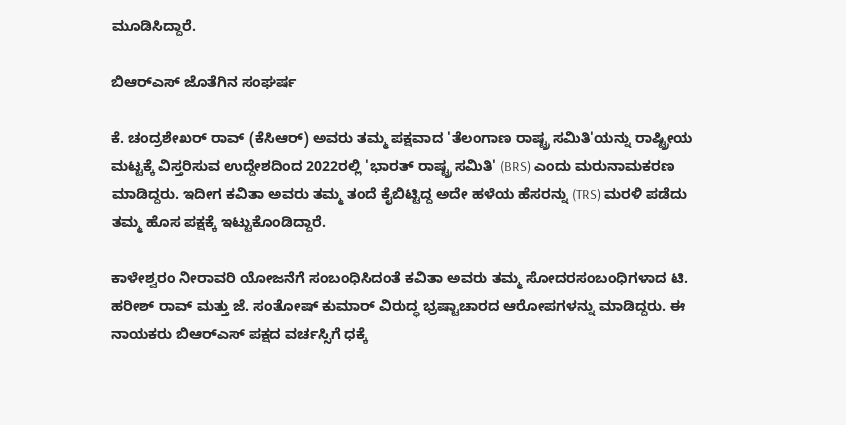ಮೂಡಿಸಿದ್ದಾರೆ.

ಬಿಆರ್‌ಎಸ್ ಜೊತೆಗಿನ ಸಂಘರ್ಷ

ಕೆ. ಚಂದ್ರಶೇಖರ್ ರಾವ್ (ಕೆಸಿಆರ್) ಅವರು ತಮ್ಮ ಪಕ್ಷವಾದ 'ತೆಲಂಗಾಣ ರಾಷ್ಟ್ರ ಸಮಿತಿ'ಯನ್ನು ರಾಷ್ಟ್ರೀಯ ಮಟ್ಟಕ್ಕೆ ವಿಸ್ತರಿಸುವ ಉದ್ದೇಶದಿಂದ 2022ರಲ್ಲಿ 'ಭಾರತ್ ರಾಷ್ಟ್ರ ಸಮಿತಿ' (BRS) ಎಂದು ಮರುನಾಮಕರಣ ಮಾಡಿದ್ದರು. ಇದೀಗ ಕವಿತಾ ಅವರು ತಮ್ಮ ತಂದೆ ಕೈಬಿಟ್ಟಿದ್ದ ಅದೇ ಹಳೆಯ ಹೆಸರನ್ನು (TRS) ಮರಳಿ ಪಡೆದು ತಮ್ಮ ಹೊಸ ಪಕ್ಷಕ್ಕೆ ಇಟ್ಟುಕೊಂಡಿದ್ದಾರೆ.

ಕಾಳೇಶ್ವರಂ ನೀರಾವರಿ ಯೋಜನೆಗೆ ಸಂಬಂಧಿಸಿದಂತೆ ಕವಿತಾ ಅವರು ತಮ್ಮ ಸೋದರಸಂಬಂಧಿಗಳಾದ ಟಿ. ಹರೀಶ್ ರಾವ್ ಮತ್ತು ಜೆ. ಸಂತೋಷ್ ಕುಮಾರ್ ವಿರುದ್ಧ ಭ್ರಷ್ಟಾಚಾರದ ಆರೋಪಗಳನ್ನು ಮಾಡಿದ್ದರು. ಈ ನಾಯಕರು ಬಿಆರ್‌ಎಸ್ ಪಕ್ಷದ ವರ್ಚಸ್ಸಿಗೆ ಧಕ್ಕೆ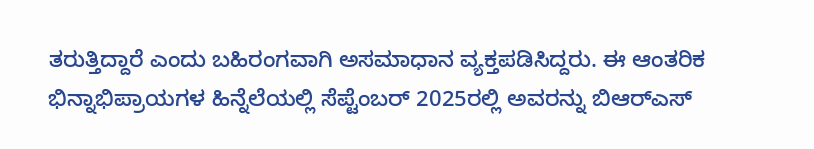ತರುತ್ತಿದ್ದಾರೆ ಎಂದು ಬಹಿರಂಗವಾಗಿ ಅಸಮಾಧಾನ ವ್ಯಕ್ತಪಡಿಸಿದ್ದರು. ಈ ಆಂತರಿಕ ಭಿನ್ನಾಭಿಪ್ರಾಯಗಳ ಹಿನ್ನೆಲೆಯಲ್ಲಿ ಸೆಪ್ಟೆಂಬರ್ 2025ರಲ್ಲಿ ಅವರನ್ನು ಬಿಆರ್‌ಎಸ್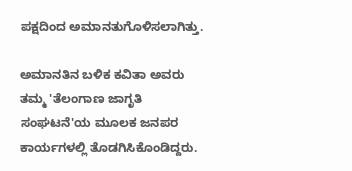ಪಕ್ಷದಿಂದ ಅಮಾನತುಗೊಳಿಸಲಾಗಿತ್ತು.

ಅಮಾನತಿನ ಬಳಿಕ ಕವಿತಾ ಅವರು ತಮ್ಮ 'ತೆಲಂಗಾಣ ಜಾಗೃತಿ ಸಂಘಟನೆ'ಯ ಮೂಲಕ ಜನಪರ ಕಾರ್ಯಗಳಲ್ಲಿ ತೊಡಗಿಸಿಕೊಂಡಿದ್ದರು.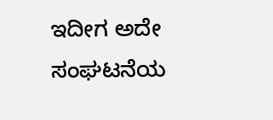ಇದೀಗ ಅದೇ ಸಂಘಟನೆಯ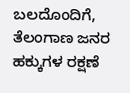ಬಲದೊಂದಿಗೆ, ತೆಲಂಗಾಣ ಜನರ ಹಕ್ಕುಗಳ ರಕ್ಷಣೆ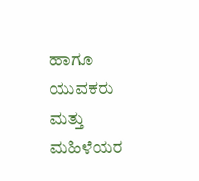ಹಾಗೂ ಯುವಕರು ಮತ್ತು ಮಹಿಳೆಯರ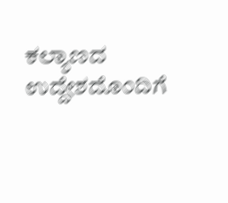ಕಲ್ಯಾಣದ ಉದ್ದೇಶದೊಂದಿಗೆ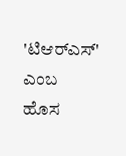'ಟಿಆರ್‌ಎಸ್' ಎಂಬ ಹೊಸ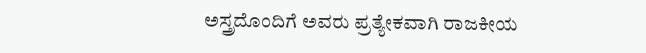ಅಸ್ತ್ರದೊಂದಿಗೆ ಅವರು ಪ್ರತ್ಯೇಕವಾಗಿ ರಾಜಕೀಯ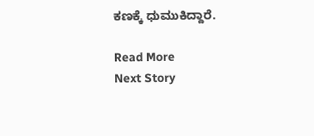ಕಣಕ್ಕೆ ಧುಮುಕಿದ್ದಾರೆ.

Read More
Next Story